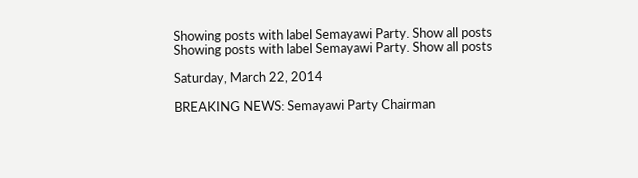Showing posts with label Semayawi Party. Show all posts
Showing posts with label Semayawi Party. Show all posts

Saturday, March 22, 2014

BREAKING NEWS: Semayawi Party Chairman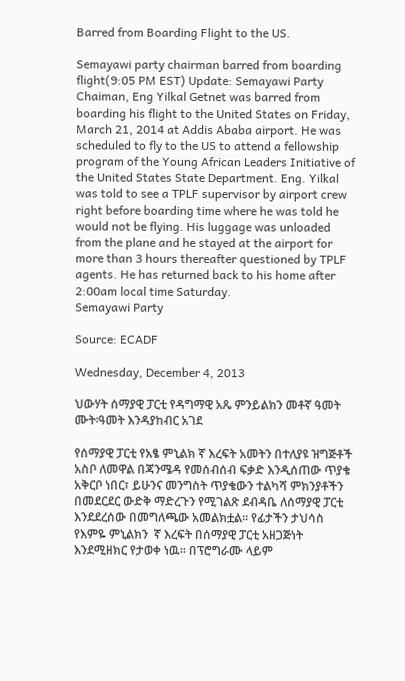Barred from Boarding Flight to the US.

Semayawi party chairman barred from boarding flight(9:05 PM EST) Update: Semayawi Party Chaiman, Eng Yilkal Getnet was barred from boarding his flight to the United States on Friday, March 21, 2014 at Addis Ababa airport. He was scheduled to fly to the US to attend a fellowship program of the Young African Leaders Initiative of the United States State Department. Eng. Yilkal was told to see a TPLF supervisor by airport crew right before boarding time where he was told he would not be flying. His luggage was unloaded from the plane and he stayed at the airport for more than 3 hours thereafter questioned by TPLF agents. He has returned back to his home after 2:00am local time Saturday.
Semayawi Party

Source: ECADF

Wednesday, December 4, 2013

ህውሃት ሰማያዊ ፓርቲ የዳግማዊ አጼ ምንይልክን መቶኛ ዓመት ሙት፡ዓመት እንዳያከብር አገደ

የሰማያዊ ፓርቲ የአፄ ምኒልክ ኛ እረፍት አመትን በተለያዩ ዝግጅቶች አስቦ ለመዋል በጃንሜዳ የመሰብሰብ ፍቃድ እንዲሰጠው ጥያቄ አቅርቦ ነበር፣ ይሁንና መንግስት ጥያቄውን ተልካሻ ምክንያቶችን በመደርደር ውድቅ ማድረጉን የሚገልጽ ደብዳቤ ለሰማያዊ ፓርቲ እንደደረሰው በመግለጫው አመልክቷል። የፊታችን ታህሳስ የእምዬ ምኒልክን  ኛ እረፍት በሰማያዊ ፓርቲ አዘጋጅነት እንደሚዘክር የታወቀ ነዉ፡፡ በፕሮግራሙ ላይም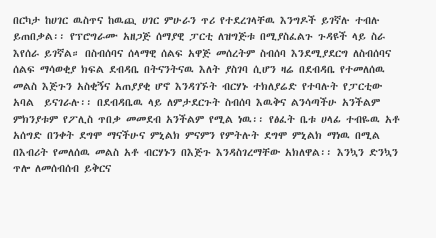በርካታ ከሀገር ዉስጥና ከዉጪ ሀገር ምሁራን ጥሪ የተደረገላቸዉ እንግዶች ይገኛሉ ተብሉ ይጠበቃል፡፡ የፕሮግራሙ አዘጋጅ ሰማያዊ ፓርቲ ለዝግጅቱ በሚያስፈልጉ ጉዳዩች ላይ ስራ እየሰራ ይገኛል። በስብሰባና ሰላማዊ ሰልፍ አዋጅ መሰረትም ስብሰባ እንደሚያደርግ ለስብሰባና ሰልፍ ማሳወቂያ ክፍል ደብዳቤ በትናንትናዉ እለት ያስገባ ሲሆን ዛሬ በደብዳቤ የተመለሰዉ መልስ እጅጉን አስቂኝና አጠያያቂ ሆኖ እንዳገኙት ብርሃኑ ተክለያሬድ የተባሉት የፓርቲው አባል  ይናገራሉ፡፡ በደብዳቤዉ ላይ ለምታደርጉት ስብሰባ እዉቅና ልንሳጣችሁ አንችልም ምክንያቱም የፖሊስ ጥበቃ መመደብ አንችልም የሚል ነዉ፡፡ የፅፈት ቤቱ ሀላፊ ተብዬዉ አቶ አሰግድ በንቀት ደግሞ ማናችሁና ምኒልክ ምናምን የምትሉት ደግሞ ምኒልክ ማነዉ በሚል በእብሪት የመለሰዉ መልስ አቶ ብርሃኑን በእጅጉ እንዳስገረማቸው አክለዋል፡፡ እንኳን ድንኳን ጥሎ ለመሰብሰብ ይቅርና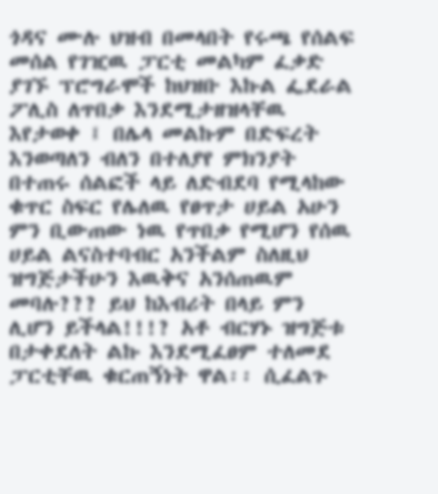ጎዳና ሙሉ ህዝብ በመላበት የሩጫ የሰልፍ መሰል የገዢዉ ፓርቲ መልካም ፈቃድ ያገኙ ፕሮግራሞች ከህዝቡ እኩል ፌደራል ፖሊስ ለጥበቃ እንደሚታዘዝላቸዉ እየታወቀ ፤ በሌላ መልኩም በድፍረት እንወጣለን ብለን በተለያየ ምክንያት በተጠሩ ሰልፎች ላይ ለድብደባ የሚላከው ቁጥር ስፍር የሌለዉ የፀጥታ ሀይል አሁን ምን ቢውጠው ነዉ የጥበቃ የሚሆን የሰዉ ሀይል ልናስተባብር አንችልም ስለዚህ ዝግጅታችሁን እዉቅና አንሰጠዉም መባሉ??? ይህ ከእብሪት በላይ ምን ሊሆን ይችላል!!!? አቶ ብርሃኑ ዝግጅቱ በታቀደለት ልኩ እንደሚፈፀም ተለመደ ፓርቲቸዉ ቁርጠኝነት ዋል፡፡ ሲፈልጉ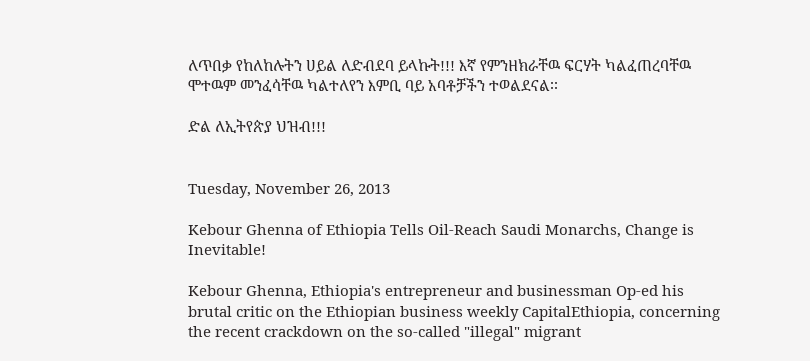ለጥበቃ የከለከሉትን ሀይል ለድብደባ ይላኩት!!! እኛ የምንዘክራቸዉ ፍርሃት ካልፈጠረባቸዉ ሞተዉም መንፈሳቸዉ ካልተለየን እምቢ ባይ አባቶቻችን ተወልደናል፡፡

ድል ለኢትየጵያ ህዝብ!!!


Tuesday, November 26, 2013

Kebour Ghenna of Ethiopia Tells Oil-Reach Saudi Monarchs, Change is Inevitable!

Kebour Ghenna, Ethiopia's entrepreneur and businessman Op-ed his brutal critic on the Ethiopian business weekly CapitalEthiopia, concerning the recent crackdown on the so-called "illegal" migrant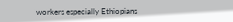workers especially Ethiopians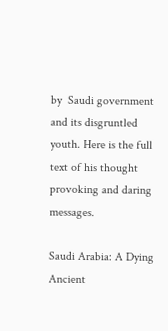by  Saudi government and its disgruntled youth. Here is the full text of his thought provoking and daring messages.

Saudi Arabia: A Dying Ancient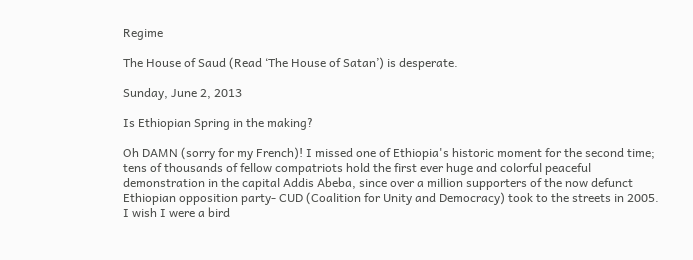Regime

The House of Saud (Read ‘The House of Satan’) is desperate.

Sunday, June 2, 2013

Is Ethiopian Spring in the making?

Oh DAMN (sorry for my French)! I missed one of Ethiopia's historic moment for the second time; tens of thousands of fellow compatriots hold the first ever huge and colorful peaceful demonstration in the capital Addis Abeba, since over a million supporters of the now defunct Ethiopian opposition party- CUD (Coalition for Unity and Democracy) took to the streets in 2005. I wish I were a bird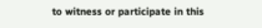to witness or participate in this